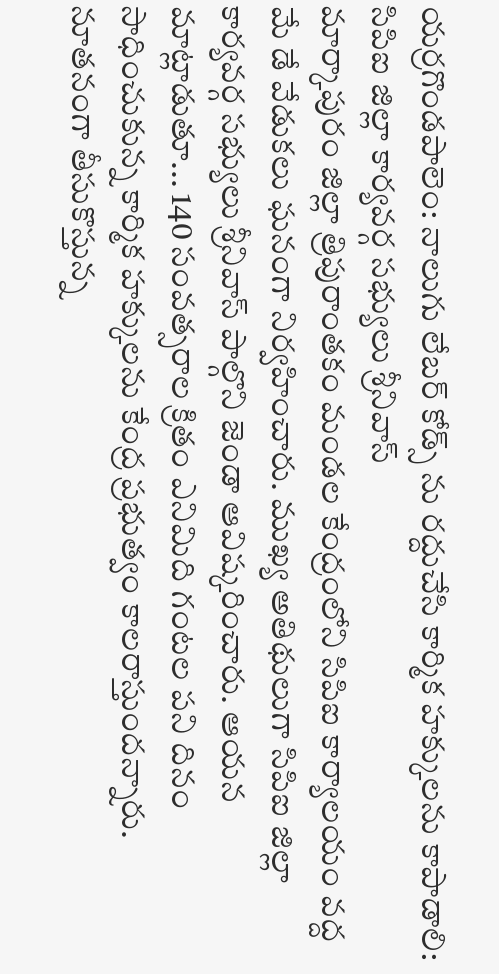యర్రగొండపాలెం: నాలుగు లేబర్ కోడ్స్ ను రద్దుచేసి కార్మిక హక్కులను కాపాడాలి: సిపిఐ జిల్లా కార్యవర్గ సభ్యులు శ్రీనివాస్
మార్కాపురం జిల్లా త్రిపురాంతకం మండల కేంద్రంలోని సిపిఐ కార్యాలయం వద్ద మే డే వేడుకలు ఘనంగా నిర్వహించారు. ముఖ్య అతిథులుగా సిపిఐ జిల్లా కార్యవర్గ సభ్యులు శ్రీనివాస్ పాల్గొని జెండా ఆవిష్కరించారు. ఆయన మాట్లాడుతూ... 140 సంవత్సరాల క్రితం ఎనిమిది గంటల పని దినం సాధించుకున్న కార్మిక హక్కులను కేంద్ర ప్రభుత్వం కాలరాస్తుందన్నారు. నూతనంగా తీసుకొస్తున్న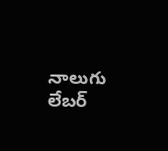నాలుగు లేబర్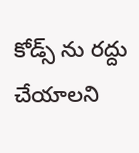కోడ్స్ ను రద్దు చేయాలని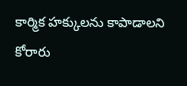కార్మిక హక్కులను కాపాడాలని కోరారు